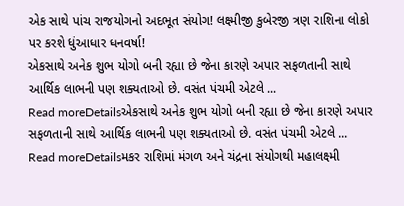એક સાથે પાંચ રાજયોગનો અદભૂત સંયોગ! લક્ષ્મીજી કુબેરજી ત્રણ રાશિના લોકો પર કરશે ધુંઆધાર ધનવર્ષા!
એકસાથે અનેક શુભ યોગો બની રહ્યા છે જેના કારણે અપાર સફળતાની સાથે આર્થિક લાભની પણ શક્યતાઓ છે. વસંત પંચમી એટલે ...
Read moreDetailsએકસાથે અનેક શુભ યોગો બની રહ્યા છે જેના કારણે અપાર સફળતાની સાથે આર્થિક લાભની પણ શક્યતાઓ છે. વસંત પંચમી એટલે ...
Read moreDetailsમકર રાશિમાં મંગળ અને ચંદ્રના સંયોગથી મહાલક્ષ્મી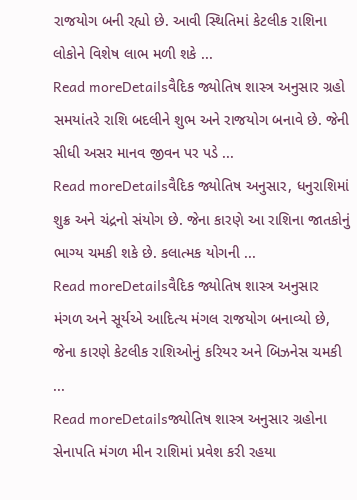રાજયોગ બની રહ્યો છે. આવી સ્થિતિમાં કેટલીક રાશિના લોકોને વિશેષ લાભ મળી શકે ...
Read moreDetailsવૈદિક જ્યોતિષ શાસ્ત્ર અનુસાર ગ્રહો સમયાંતરે રાશિ બદલીને શુભ અને રાજયોગ બનાવે છે. જેની સીધી અસર માનવ જીવન પર પડે ...
Read moreDetailsવૈદિક જ્યોતિષ અનુસાર, ધનુરાશિમાં શુક્ર અને ચંદ્રનો સંયોગ છે. જેના કારણે આ રાશિના જાતકોનું ભાગ્ય ચમકી શકે છે. કલાત્મક યોગની ...
Read moreDetailsવૈદિક જ્યોતિષ શાસ્ત્ર અનુસાર મંગળ અને સૂર્યએ આદિત્ય મંગલ રાજયોગ બનાવ્યો છે, જેના કારણે કેટલીક રાશિઓનું કરિયર અને બિઝનેસ ચમકી ...
Read moreDetailsજ્યોતિષ શાસ્ત્ર અનુસાર ગ્રહોના સેનાપતિ મંગળ મીન રાશિમાં પ્રવેશ કરી રહયા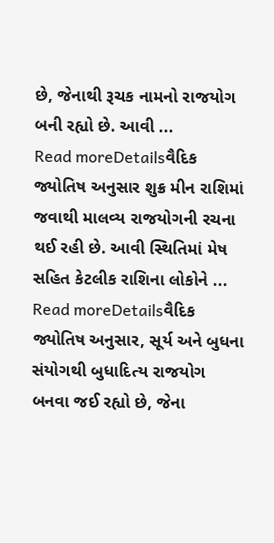છે, જેનાથી રૂચક નામનો રાજયોગ બની રહ્યો છે. આવી ...
Read moreDetailsવૈદિક જ્યોતિષ અનુસાર શુક્ર મીન રાશિમાં જવાથી માલવ્ય રાજયોગની રચના થઈ રહી છે. આવી સ્થિતિમાં મેષ સહિત કેટલીક રાશિના લોકોને ...
Read moreDetailsવૈદિક જ્યોતિષ અનુસાર, સૂર્ય અને બુધના સંયોગથી બુધાદિત્ય રાજયોગ બનવા જઈ રહ્યો છે, જેના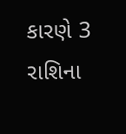કારણે 3 રાશિના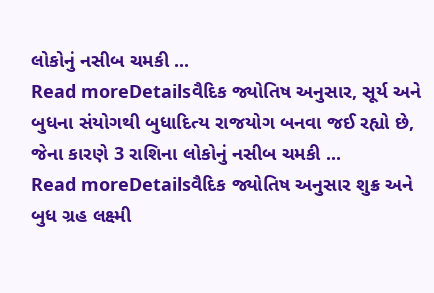લોકોનું નસીબ ચમકી ...
Read moreDetailsવૈદિક જ્યોતિષ અનુસાર, સૂર્ય અને બુધના સંયોગથી બુધાદિત્ય રાજયોગ બનવા જઈ રહ્યો છે, જેના કારણે 3 રાશિના લોકોનું નસીબ ચમકી ...
Read moreDetailsવૈદિક જ્યોતિષ અનુસાર શુક્ર અને બુધ ગ્રહ લક્ષ્મી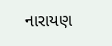નારાયણ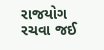રાજયોગ રચવા જઈ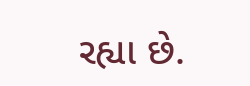રહ્યા છે.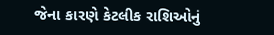જેના કારણે કેટલીક રાશિઓનું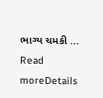ભાગ્ય ચમકી ...
Read moreDetails